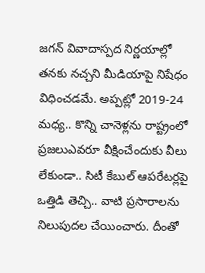జగన్ వివాదాస్పద నిర్ణయాల్లో తనకు నచ్చని మీడియాపై నిషేధం విధించడమే. అప్పట్లో 2019-24 మధ్య.. కొన్ని చానెళ్లను రాష్ట్రంలో ప్రజలుఎవరూ వీక్షించేందుకు వీలు లేకుండా.. సిటీ కేబుల్ ఆపరేటర్లపై ఒత్తిడి తెచ్చి.. వాటి ప్రసారాలను నిలుపుదల చేయించారు. దీంతో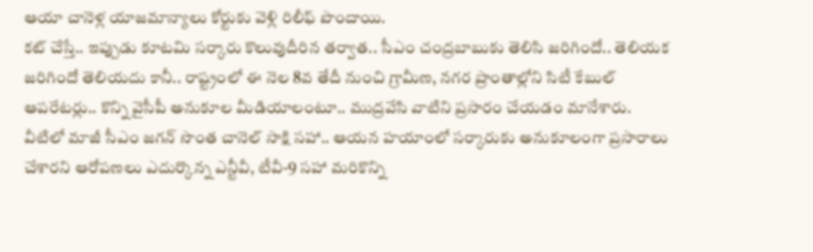ఆయా చానెళ్ల యాజమాన్యాలు కోర్టుకు వెళ్లి రిలీఫ్ పొందాయి.
కట్ చేస్తే.. ఇప్పుడు కూటమి సర్కారు కొలువుదీరిన తర్వాత.. సీఎం చంద్రబాబుకు తెలిసి జరిగిందో.. తెలియక జరిగిందో తెలియదు కానీ.. రాష్ట్రంలో ఈ నెల 8వ తేదీ నుంచి గ్రామీణ, నగర ప్రాంతాల్లోని సిటీ కేబుల్ ఆపరేటర్లు.. కొన్ని వైసీపీ అనుకూల మీడియాలంటూ.. ముద్రవేసి వాటిని ప్రసారం చేయడం మానేశారు. వీటిలో మాజీ సీఎం జగన్ సొంత చానెల్ సాక్షి సహా.. ఆయన హయాంలో సర్కారుకు అనుకూలంగా ప్రసారాలు చేశారని ఆరోపణలు ఎదుర్కొన్న ఎన్టీవీ, టీవీ-9 సహా మరికొన్ని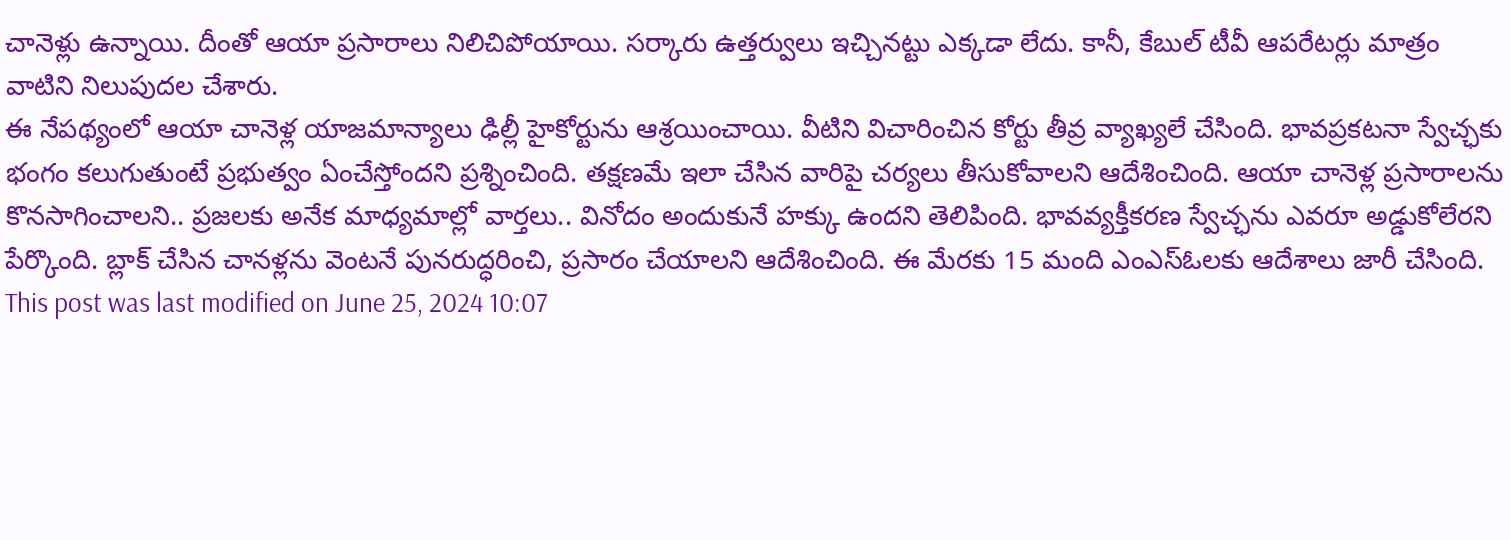చానెళ్లు ఉన్నాయి. దీంతో ఆయా ప్రసారాలు నిలిచిపోయాయి. సర్కారు ఉత్తర్వులు ఇచ్చినట్టు ఎక్కడా లేదు. కానీ, కేబుల్ టీవీ ఆపరేటర్లు మాత్రం వాటిని నిలుపుదల చేశారు.
ఈ నేపథ్యంలో ఆయా చానెళ్ల యాజమాన్యాలు ఢిల్లీ హైకోర్టును ఆశ్రయించాయి. వీటిని విచారించిన కోర్టు తీవ్ర వ్యాఖ్యలే చేసింది. భావప్రకటనా స్వేచ్ఛకు భంగం కలుగుతుంటే ప్రభుత్వం ఏంచేస్తోందని ప్రశ్నించింది. తక్షణమే ఇలా చేసిన వారిపై చర్యలు తీసుకోవాలని ఆదేశించింది. ఆయా చానెళ్ల ప్రసారాలను కొనసాగించాలని.. ప్రజలకు అనేక మాధ్యమాల్లో వార్తలు.. వినోదం అందుకునే హక్కు ఉందని తెలిపింది. భావవ్యక్తీకరణ స్వేచ్ఛను ఎవరూ అడ్డుకోలేరని పేర్కొంది. బ్లాక్ చేసిన చానళ్లను వెంటనే పునరుద్ధరించి, ప్రసారం చేయాలని ఆదేశించింది. ఈ మేరకు 15 మంది ఎంఎస్ఓలకు ఆదేశాలు జారీ చేసింది.
This post was last modified on June 25, 2024 10:07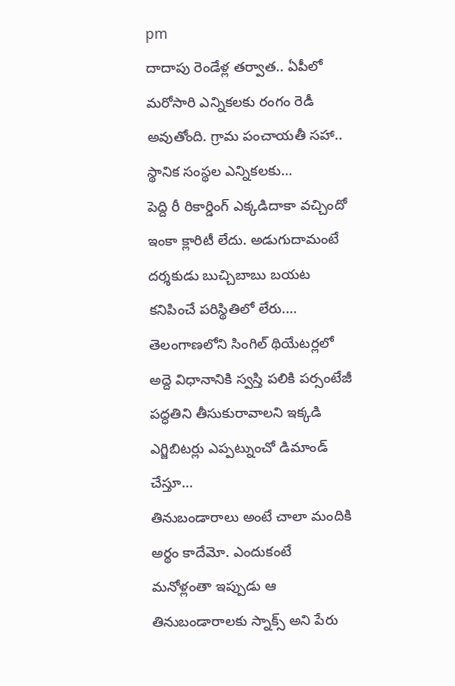pm
దాదాపు రెండేళ్ల తర్వాత.. ఏపీలో మరోసారి ఎన్నికలకు రంగం రెడీ అవుతోంది. గ్రామ పంచాయతీ సహా.. స్థానిక సంస్థల ఎన్నికలకు…
పెద్ది రీ రికార్డింగ్ ఎక్కడిదాకా వచ్చిందో ఇంకా క్లారిటీ లేదు. అడుగుదామంటే దర్శకుడు బుచ్చిబాబు బయట కనిపించే పరిస్థితిలో లేరు.…
తెలంగాణలోని సింగిల్ థియేటర్లలో అద్దె విధానానికి స్వస్తి పలికి పర్సంటేజీ పద్ధతిని తీసుకురావాలని ఇక్కడి ఎగ్జిబిటర్లు ఎప్పట్నుంచో డిమాండ్ చేస్తూ…
తినుబండారాలు అంటే చాలా మందికి అర్థం కాదేమో. ఎందుకంటే మనోళ్లంతా ఇప్పుడు ఆ తినుబండారాలకు స్నాక్స్ అని పేరు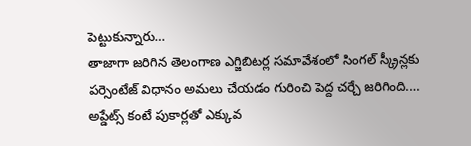పెట్టుకున్నారు…
తాజాగా జరిగిన తెలంగాణ ఎగ్జిబిటర్ల సమావేశంలో సింగల్ స్క్రీన్లకు పర్సెంటేజ్ విధానం అమలు చేయడం గురించి పెద్ద చర్చే జరిగింది.…
అప్డేట్స్ కంటే పుకార్లతో ఎక్కువ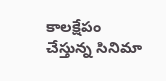కాలక్షేపం చేస్తున్న సినిమా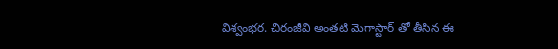విశ్వంభర. చిరంజీవి అంతటి మెగాస్టార్ తో తీసిన ఈ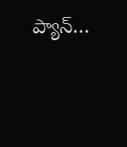ప్యాన్…